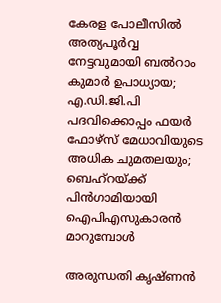കേരള പോലീസില്‍ അത്യപൂര്‍വ്വ നേട്ടവുമായി ബല്‍റാം കുമാര്‍ ഉപാധ്യായ; എ.ഡി.ജി.പി പദവിക്കൊപ്പം ഫയര്‍ ഫോഴ്‌സ് മേധാവിയുടെ അധിക ചുമതലയും; ബെഹ്‌റയ്ക്ക് പിന്‍ഗാമിയായി ഐപിഎസുകാരന്‍ മാറുമ്പോള്‍

അരുന്ധതി കൃഷ്ണന്‍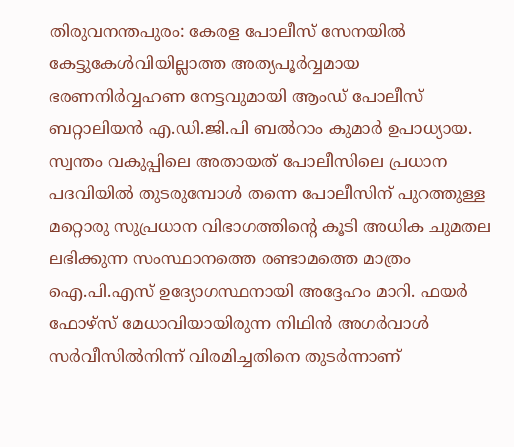തിരുവനന്തപുരം: കേരള പോലീസ് സേനയില്‍ കേട്ടുകേള്‍വിയില്ലാത്ത അത്യപൂര്‍വ്വമായ ഭരണനിര്‍വ്വഹണ നേട്ടവുമായി ആംഡ് പോലീസ് ബറ്റാലിയന്‍ എ.ഡി.ജി.പി ബല്‍റാം കുമാര്‍ ഉപാധ്യായ. സ്വന്തം വകുപ്പിലെ അതായത് പോലീസിലെ പ്രധാന പദവിയില്‍ തുടരുമ്പോള്‍ തന്നെ പോലീസിന് പുറത്തുള്ള മറ്റൊരു സുപ്രധാന വിഭാഗത്തിന്റെ കൂടി അധിക ചുമതല ലഭിക്കുന്ന സംസ്ഥാനത്തെ രണ്ടാമത്തെ മാത്രം ഐ.പി.എസ് ഉദ്യോഗസ്ഥനായി അദ്ദേഹം മാറി. ഫയര്‍ ഫോഴ്‌സ് മേധാവിയായിരുന്ന നിഥിന്‍ അഗര്‍വാള്‍ സര്‍വീസില്‍നിന്ന് വിരമിച്ചതിനെ തുടര്‍ന്നാണ്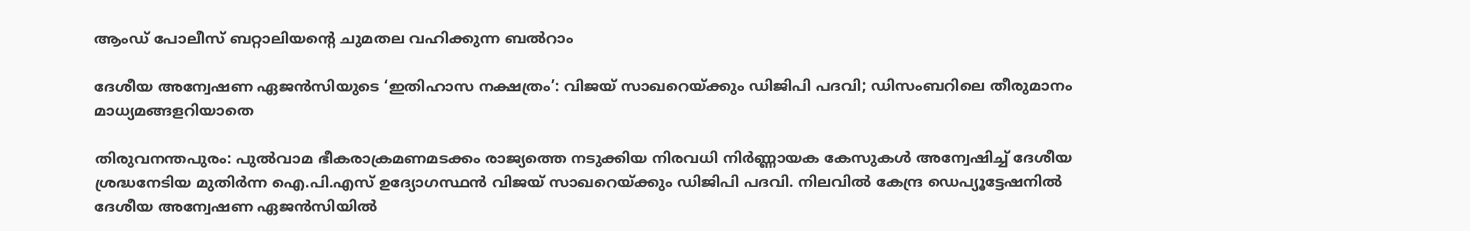ആംഡ് പോലീസ് ബറ്റാലിയന്റെ ചുമതല വഹിക്കുന്ന ബല്‍റാം

ദേശീയ അന്വേഷണ ഏജന്‍സിയുടെ ‘ഇതിഹാസ നക്ഷത്രം’: വിജയ് സാഖറെയ്ക്കും ഡിജിപി പദവി; ഡിസംബറിലെ തീരുമാനം മാധ്യമങ്ങളറിയാതെ

തിരുവനന്തപുരം: പുല്‍വാമ ഭീകരാക്രമണമടക്കം രാജ്യത്തെ നടുക്കിയ നിരവധി നിര്‍ണ്ണായക കേസുകള്‍ അന്വേഷിച്ച് ദേശീയ ശ്രദ്ധനേടിയ മുതിര്‍ന്ന ഐ.പി.എസ് ഉദ്യോഗസ്ഥന്‍ വിജയ് സാഖറെയ്ക്കും ഡിജിപി പദവി. നിലവില്‍ കേന്ദ്ര ഡെപ്യൂട്ടേഷനില്‍ ദേശീയ അന്വേഷണ ഏജന്‍സിയില്‍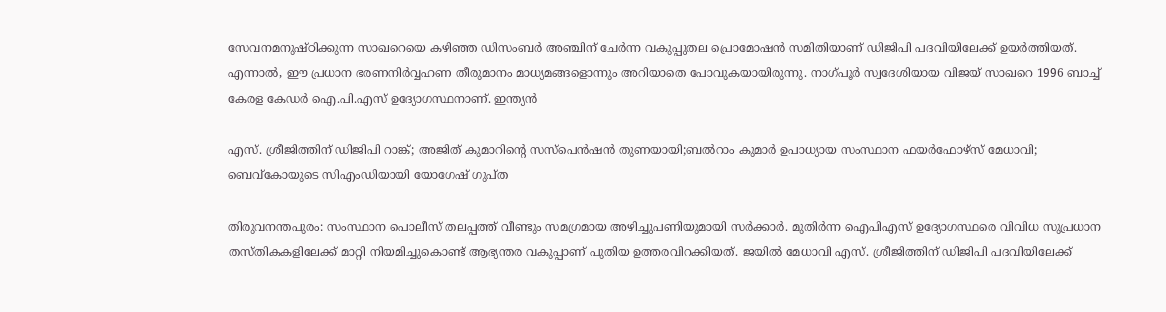സേവനമനുഷ്ഠിക്കുന്ന സാഖറെയെ കഴിഞ്ഞ ഡിസംബര്‍ അഞ്ചിന് ചേര്‍ന്ന വകുപ്പുതല പ്രൊമോഷന്‍ സമിതിയാണ് ഡിജിപി പദവിയിലേക്ക് ഉയര്‍ത്തിയത്. എന്നാല്‍, ഈ പ്രധാന ഭരണനിര്‍വ്വഹണ തീരുമാനം മാധ്യമങ്ങളൊന്നും അറിയാതെ പോവുകയായിരുന്നു. നാഗ്പൂര്‍ സ്വദേശിയായ വിജയ് സാഖറെ 1996 ബാച്ച് കേരള കേഡര്‍ ഐ.പി.എസ് ഉദ്യോഗസ്ഥനാണ്. ഇന്ത്യന്‍

എസ്. ശ്രീജിത്തിന് ഡിജിപി റാങ്ക്; അജിത് കുമാറിന്റെ സസ്‌പെൻഷൻ തുണയായി;ബല്‍റാം കുമാര്‍ ഉപാധ്യായ സംസ്ഥാന ഫയര്‍ഫോഴ്സ് മേധാവി; ബെവ്കോയുടെ സിഎംഡിയായി യോഗേഷ് ഗുപ്ത

തിരുവനന്തപുരം: സംസ്ഥാന പൊലീസ് തലപ്പത്ത് വീണ്ടും സമഗ്രമായ അഴിച്ചുപണിയുമായി സർക്കാർ. മുതിർന്ന ഐപിഎസ് ഉദ്യോഗസ്ഥരെ വിവിധ സുപ്രധാന തസ്തികകളിലേക്ക് മാറ്റി നിയമിച്ചുകൊണ്ട് ആഭ്യന്തര വകുപ്പാണ് പുതിയ ഉത്തരവിറക്കിയത്. ജയിൽ മേധാവി എസ്. ശ്രീജിത്തിന് ഡിജിപി പദവിയിലേക്ക്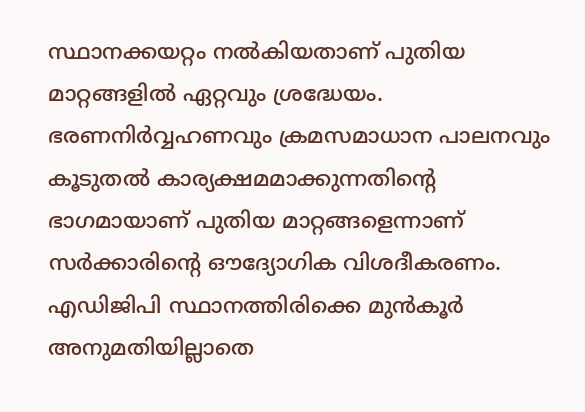സ്ഥാനക്കയറ്റം നൽകിയതാണ് പുതിയ മാറ്റങ്ങളിൽ ഏറ്റവും ശ്രദ്ധേയം. ഭരണനിർവ്വഹണവും ക്രമസമാധാന പാലനവും കൂടുതൽ കാര്യക്ഷമമാക്കുന്നതിന്റെ ഭാഗമായാണ് പുതിയ മാറ്റങ്ങളെന്നാണ് സർക്കാരിന്റെ ഔദ്യോഗിക വിശദീകരണം. എഡിജിപി സ്ഥാനത്തിരിക്കെ മുൻകൂർ അനുമതിയില്ലാതെ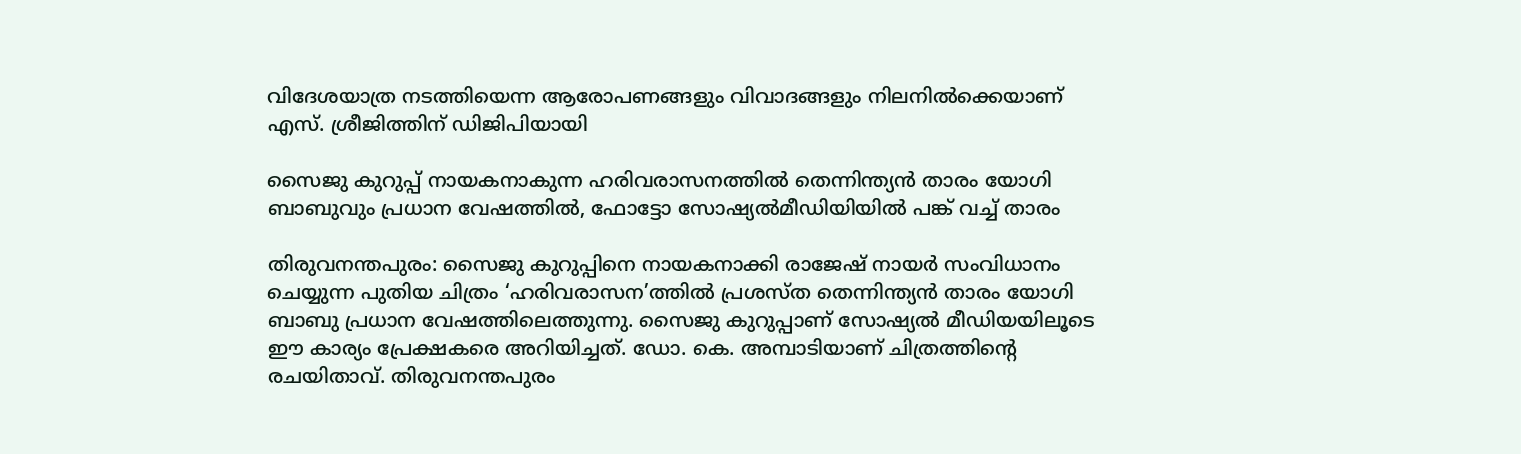വിദേശയാത്ര നടത്തിയെന്ന ആരോപണങ്ങളും വിവാദങ്ങളും നിലനിൽക്കെയാണ് എസ്. ശ്രീജിത്തിന് ഡിജിപിയായി

സൈജു കുറുപ്പ് നായകനാകുന്ന ഹരിവരാസനത്തില്‍ തെന്നിന്ത്യന്‍ താരം യോഗി ബാബുവും പ്രധാന വേഷത്തില്‍, ഫോട്ടോ സോഷ്യല്‍മീഡിയിയില്‍ പങ്ക് വച്ച് താരം

തിരുവനന്തപുരം: സൈജു കുറുപ്പിനെ നായകനാക്കി രാജേഷ് നായർ സംവിധാനം ചെയ്യുന്ന പുതിയ ചിത്രം ‘ഹരിവരാസന’ത്തിൽ പ്രശസ്ത തെന്നിന്ത്യൻ താരം യോഗി ബാബു പ്രധാന വേഷത്തിലെത്തുന്നു. സൈജു കുറുപ്പാണ് സോഷ്യൽ മീഡിയയിലൂടെ ഈ കാര്യം പ്രേക്ഷകരെ അറിയിച്ചത്. ഡോ. കെ. അമ്പാടിയാണ് ചിത്രത്തിന്റെ രചയിതാവ്. തിരുവനന്തപുരം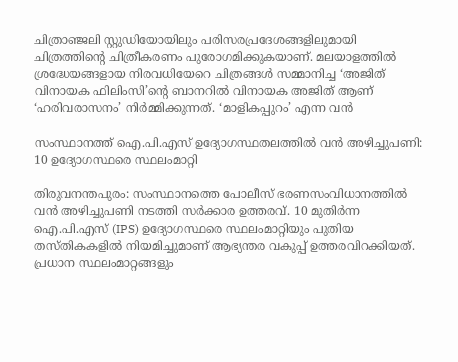ചിത്രാഞ്ജലി സ്റ്റുഡിയോയിലും പരിസരപ്രദേശങ്ങളിലുമായി ചിത്രത്തിന്റെ ചിത്രീകരണം പുരോഗമിക്കുകയാണ്. മലയാളത്തിൽ ശ്രദ്ധേയങ്ങളായ നിരവധിയേറെ ചിത്രങ്ങൾ സമ്മാനിച്ച ‘അജിത് വിനായക ഫിലിംസി’ന്റെ ബാനറിൽ വിനായക അജിത് ആണ് ‘ഹരിവരാസനം’ നിർമ്മിക്കുന്നത്. ‘മാളികപ്പുറം’ എന്ന വൻ

സംസ്ഥാനത്ത് ഐ.പി.എസ് ഉദ്യോഗസ്ഥതലത്തില്‍ വൻ അഴിച്ചുപണി: 10 ഉദ്യോഗസ്ഥരെ സ്ഥലംമാറ്റി

തിരുവനന്തപുരം: സംസ്ഥാനത്തെ പോലീസ് ഭരണസംവിധാനത്തിൽ വൻ അഴിച്ചുപണി നടത്തി സർക്കാര ഉത്തരവ്. 10 മുതിർന്ന ഐ.പി.എസ് (IPS) ഉദ്യോഗസ്ഥരെ സ്ഥലംമാറ്റിയും പുതിയ തസ്തികകളിൽ നിയമിച്ചുമാണ് ആഭ്യന്തര വകുപ്പ് ഉത്തരവിറക്കിയത്. പ്രധാന സ്ഥലംമാറ്റങ്ങളും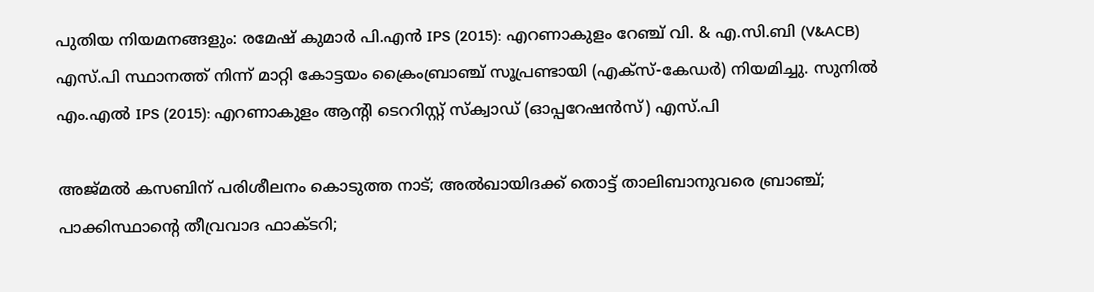പുതിയ നിയമനങ്ങളും: രമേഷ് കുമാർ പി.എൻ IPS (2015): എറണാകുളം റേഞ്ച് വി. & എ.സി.ബി (V&ACB) എസ്.പി സ്ഥാനത്ത് നിന്ന് മാറ്റി കോട്ടയം ക്രൈംബ്രാഞ്ച് സൂപ്രണ്ടായി (എക്സ്-കേഡർ) നിയമിച്ചു. സുനിൽ എം.എൽ IPS (2015): എറണാകുളം ആന്റി ടെററിസ്റ്റ് സ്ക്വാഡ് (ഓപ്പറേഷൻസ്) എസ്.പി

അജ്മല്‍ കസബിന് പരിശീലനം കൊടുത്ത നാട്; അല്‍ഖായിദക്ക് തൊട്ട് താലിബാനുവരെ ബ്രാഞ്ച്; പാക്കിസ്ഥാന്റെ തീവ്രവാദ ഫാക്ടറി;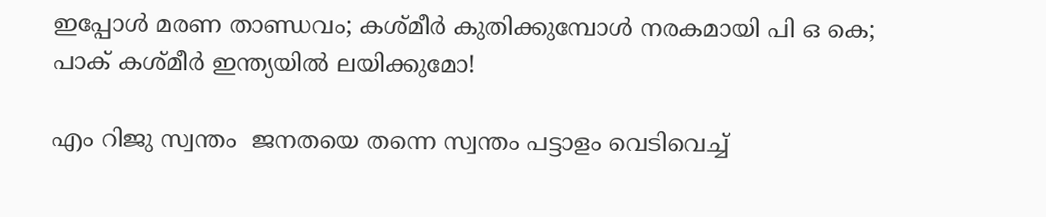ഇപ്പോള്‍ മരണ താണ്ഡവം; കശ്മീര്‍ കുതിക്കുമ്പോള്‍ നരകമായി പി ഒ കെ; പാക് കശ്മീര്‍ ഇന്ത്യയില്‍ ലയിക്കുമോ!

എം റിജു സ്വന്തം  ജനതയെ തന്നെ സ്വന്തം പട്ടാളം വെടിവെച്ച്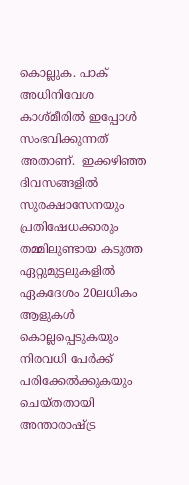കൊല്ലുക. പാക് അധിനിവേശ കാശ്മീരില്‍ ഇപ്പോള്‍ സംഭവിക്കുന്നത് അതാണ്.  ഇക്കഴിഞ്ഞ ദിവസങ്ങളില്‍ സുരക്ഷാസേനയും പ്രതിഷേധക്കാരും തമ്മിലുണ്ടായ കടുത്ത ഏറ്റുമുട്ടലുകളില്‍ ഏകദേശം 20ലധികം ആളുകള്‍ കൊല്ലപ്പെടുകയും നിരവധി പേര്‍ക്ക് പരിക്കേല്‍ക്കുകയും ചെയ്തതായി അന്താരാഷ്ട്ര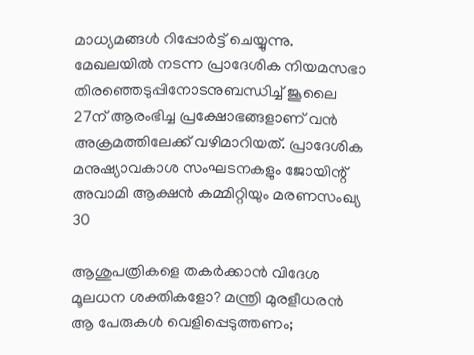മാധ്യമങ്ങള്‍ റിപ്പോര്‍ട്ട് ചെയ്യുന്നു. മേഖലയില്‍ നടന്ന പ്രാദേശിക നിയമസഭാ തിരഞ്ഞെടുപ്പിനോടനുബന്ധിച്ച് ജൂലൈ 27ന് ആരംഭിച്ച പ്രക്ഷോഭങ്ങളാണ് വന്‍ അക്രമത്തിലേക്ക് വഴിമാറിയത്. പ്രാദേശിക മനുഷ്യാവകാശ സംഘടനകളും ജോയിന്റ് അവാമി ആക്ഷന്‍ കമ്മിറ്റിയും മരണസംഖ്യ 30

ആശുപത്രികളെ തകര്‍ക്കാന്‍ വിദേശ മൂലധന ശക്തികളോ? മന്ത്രി മുരളീധരന്‍ ആ പേരുകള്‍ വെളിപ്പെടുത്തണം;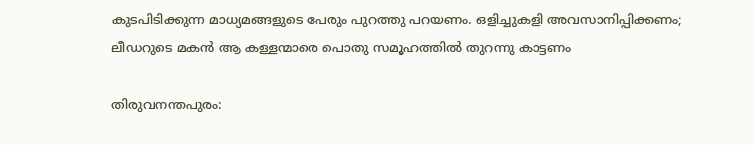കുടപിടിക്കുന്ന മാധ്യമങ്ങളുടെ പേരും പുറത്തു പറയണം. ഒളിച്ചുകളി അവസാനിപ്പിക്കണം; ലീഡറുടെ മകന്‍ ആ കള്ളന്മാരെ പൊതു സമൂഹത്തില്‍ തുറന്നു കാട്ടണം

തിരുവനന്തപുരം: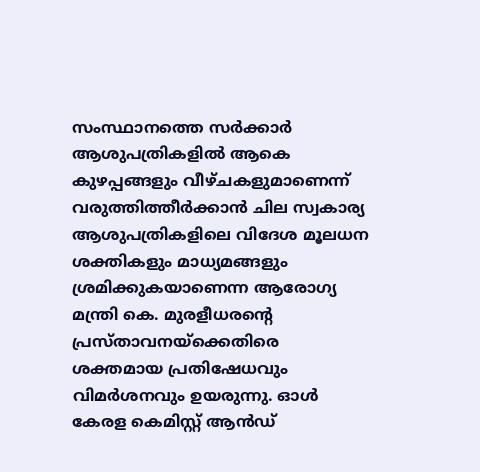സംസ്ഥാനത്തെ സര്‍ക്കാര്‍ ആശുപത്രികളില്‍ ആകെ കുഴപ്പങ്ങളും വീഴ്ചകളുമാണെന്ന് വരുത്തിത്തീര്‍ക്കാന്‍ ചില സ്വകാര്യ ആശുപത്രികളിലെ വിദേശ മൂലധന ശക്തികളും മാധ്യമങ്ങളും ശ്രമിക്കുകയാണെന്ന ആരോഗ്യ മന്ത്രി കെ. മുരളീധരന്റെ പ്രസ്താവനയ്‌ക്കെതിരെ ശക്തമായ പ്രതിഷേധവും വിമര്‍ശനവും ഉയരുന്നു. ഓള്‍ കേരള കെമിസ്റ്റ് ആന്‍ഡ്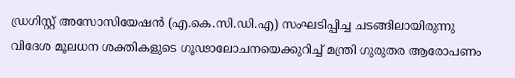ഡ്രഗിസ്റ്റ് അസോസിയേഷന്‍ (എ.കെ.സി.ഡി.എ) സംഘടിപ്പിച്ച ചടങ്ങിലായിരുന്നു വിദേശ മൂലധന ശക്തികളുടെ ഗൂഢാലോചനയെക്കുറിച്ച് മന്ത്രി ഗുരുതര ആരോപണം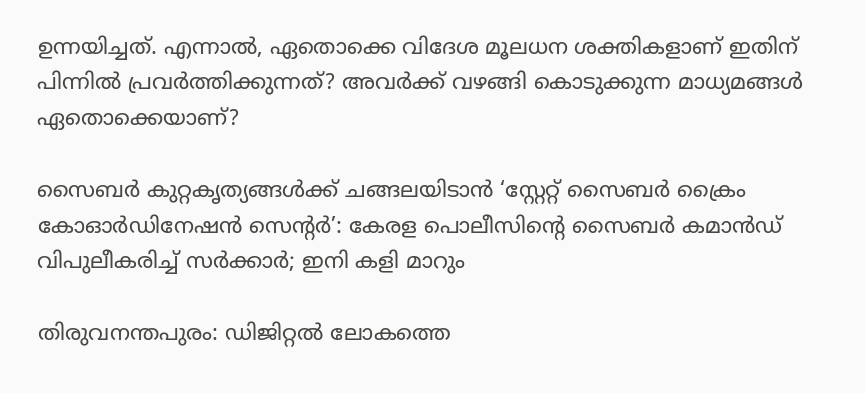ഉന്നയിച്ചത്. എന്നാല്‍, ഏതൊക്കെ വിദേശ മൂലധന ശക്തികളാണ് ഇതിന് പിന്നില്‍ പ്രവര്‍ത്തിക്കുന്നത്? അവര്‍ക്ക് വഴങ്ങി കൊടുക്കുന്ന മാധ്യമങ്ങള്‍ ഏതൊക്കെയാണ്?

സൈബര്‍ കുറ്റകൃത്യങ്ങള്‍ക്ക് ചങ്ങലയിടാന്‍ ‘സ്റ്റേറ്റ് സൈബര്‍ ക്രൈം കോഓര്‍ഡിനേഷന്‍ സെന്റര്‍’: കേരള പൊലീസിന്റെ സൈബര്‍ കമാന്‍ഡ് വിപുലീകരിച്ച് സര്‍ക്കാര്‍; ഇനി കളി മാറും

തിരുവനന്തപുരം: ഡിജിറ്റല്‍ ലോകത്തെ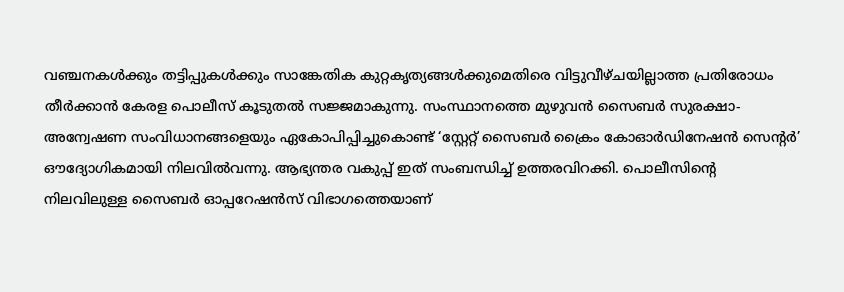വഞ്ചനകള്‍ക്കും തട്ടിപ്പുകള്‍ക്കും സാങ്കേതിക കുറ്റകൃത്യങ്ങള്‍ക്കുമെതിരെ വിട്ടുവീഴ്ചയില്ലാത്ത പ്രതിരോധം തീര്‍ക്കാന്‍ കേരള പൊലീസ് കൂടുതല്‍ സജ്ജമാകുന്നു. സംസ്ഥാനത്തെ മുഴുവന്‍ സൈബര്‍ സുരക്ഷാ-അന്വേഷണ സംവിധാനങ്ങളെയും ഏകോപിപ്പിച്ചുകൊണ്ട് ‘സ്റ്റേറ്റ് സൈബര്‍ ക്രൈം കോഓര്‍ഡിനേഷന്‍ സെന്റര്‍’ ഔദ്യോഗികമായി നിലവില്‍വന്നു. ആഭ്യന്തര വകുപ്പ് ഇത് സംബന്ധിച്ച് ഉത്തരവിറക്കി. പൊലീസിന്റെ നിലവിലുള്ള സൈബര്‍ ഓപ്പറേഷന്‍സ് വിഭാഗത്തെയാണ്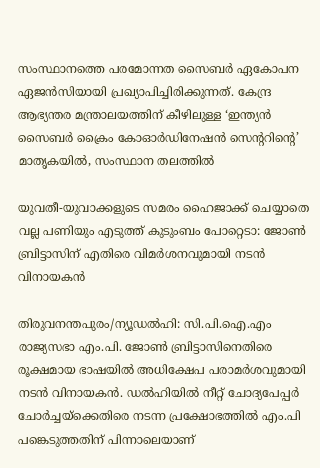സംസ്ഥാനത്തെ പരമോന്നത സൈബര്‍ ഏകോപന ഏജന്‍സിയായി പ്രഖ്യാപിച്ചിരിക്കുന്നത്. കേന്ദ്ര ആഭ്യന്തര മന്ത്രാലയത്തിന് കീഴിലുള്ള ‘ഇന്ത്യന്‍ സൈബര്‍ ക്രൈം കോഓര്‍ഡിനേഷന്‍ സെന്ററിന്റെ’ മാതൃകയില്‍, സംസ്ഥാന തലത്തില്‍

യുവതീ-യുവാക്കളുടെ സമരം ഹൈജാക്ക് ചെയ്യാതെ വല്ല പണിയും എടുത്ത് കുടുംബം പോറ്റെടാ: ജോൺ ബ്രിട്ടാസിന് എതിരെ വിമർശനവുമായി നടൻ വിനായകൻ

തിരുവനന്തപുരം/ന്യൂഡൽഹി: സി.പി.ഐ.എം രാജ്യസഭാ എം.പി. ജോൺ ബ്രിട്ടാസിനെതിരെ രൂക്ഷമായ ഭാഷയിൽ അധിക്ഷേപ പരാമർശവുമായി നടൻ വിനായകൻ. ഡൽഹിയിൽ നീറ്റ് ചോദ്യപേപ്പർ ചോർച്ചയ്ക്കെതിരെ നടന്ന പ്രക്ഷോഭത്തിൽ എം.പി പങ്കെടുത്തതിന് പിന്നാലെയാണ്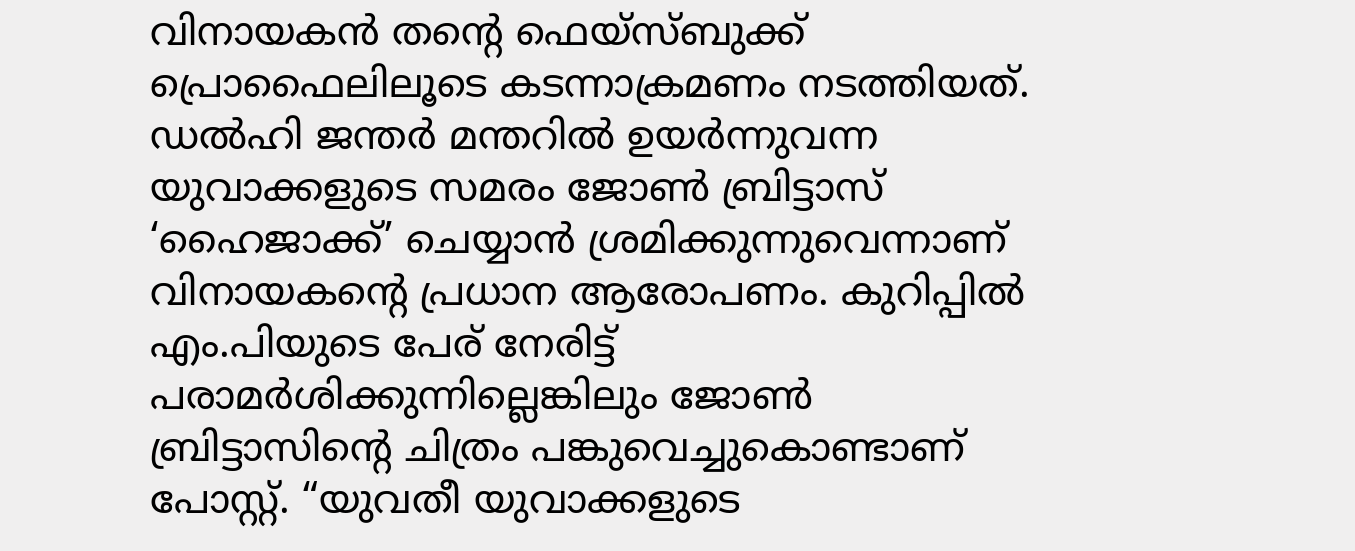വിനായകൻ തന്റെ ഫെയ്‌സ്ബുക്ക് പ്രൊഫൈലിലൂടെ കടന്നാക്രമണം നടത്തിയത്. ഡൽഹി ജന്തർ മന്തറിൽ ഉയർന്നുവന്ന യുവാക്കളുടെ സമരം ജോൺ ബ്രിട്ടാസ് ‘ഹൈജാക്ക്’ ചെയ്യാൻ ശ്രമിക്കുന്നുവെന്നാണ് വിനായകന്റെ പ്രധാന ആരോപണം. കുറിപ്പിൽ എം.പിയുടെ പേര് നേരിട്ട് പരാമർശിക്കുന്നില്ലെങ്കിലും ജോൺ ബ്രിട്ടാസിന്റെ ചിത്രം പങ്കുവെച്ചുകൊണ്ടാണ് പോസ്റ്റ്. “യുവതീ യുവാക്കളുടെ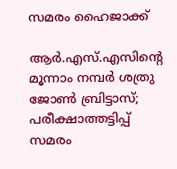സമരം ഹൈജാക്ക്

ആര്‍.എസ്.എസിന്റെ മൂന്നാം നമ്പര്‍ ശത്രു ജോണ്‍ ബ്രിട്ടാസ്‌; പരീക്ഷാത്തട്ടിപ്പ് സമരം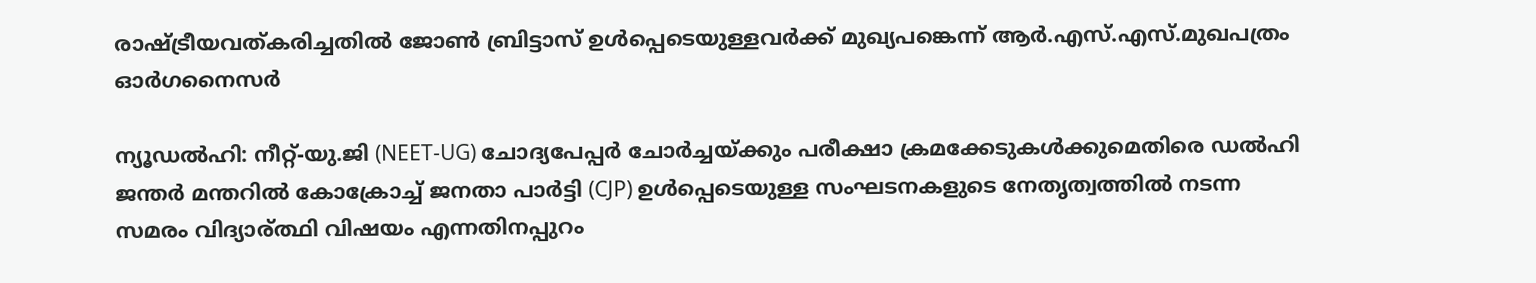രാഷ്ട്രീയവത്കരിച്ചതില്‍ ജോണ്‍ ബ്രിട്ടാസ് ഉള്‍പ്പെടെയുള്ളവര്‍ക്ക് മുഖ്യപങ്കെന്ന് ആര്‍.എസ്.എസ്.മുഖപത്രം ഓര്‍ഗനൈസര്‍

ന്യൂഡൽഹി: നീറ്റ്-യു.ജി (NEET-UG) ചോദ്യപേപ്പർ ചോർച്ചയ്ക്കും പരീക്ഷാ ക്രമക്കേടുകൾക്കുമെതിരെ ഡൽഹി ജന്തർ മന്തറിൽ കോക്രോച്ച് ജനതാ പാർട്ടി (CJP) ഉൾപ്പെടെയുള്ള സംഘടനകളുടെ നേതൃത്വത്തിൽ നടന്ന സമരം വിദ്യാര്ത്ഥി വിഷയം എന്നതിനപ്പുറം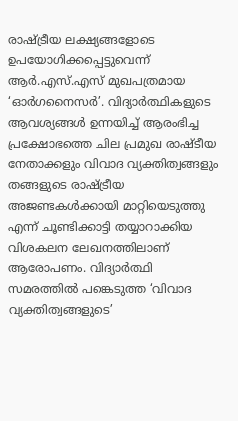രാഷ്ട്രീയ ലക്ഷ്യങ്ങളോടെ ഉപയോഗിക്കപ്പെട്ടുവെന്ന് ആർ.എസ്.എസ് മുഖപത്രമായ ‘ഓർഗനൈസർ’. വിദ്യാർത്ഥികളുടെ ആവശ്യങ്ങൾ ഉന്നയിച്ച് ആരംഭിച്ച പ്രക്ഷോഭത്തെ ചില പ്രമുഖ രാഷ്ടീയ നേതാക്കളും വിവാദ വ്യക്തിത്വങ്ങളും തങ്ങളുടെ രാഷ്ട്രീയ അജണ്ടകൾക്കായി മാറ്റിയെടുത്തു എന്ന് ചൂണ്ടിക്കാട്ടി തയ്യാറാക്കിയ വിശകലന ലേഖനത്തിലാണ് ആരോപണം. വിദ്യാർത്ഥി സമരത്തിൽ പങ്കെടുത്ത ‘വിവാദ വ്യക്തിത്വങ്ങളുടെ’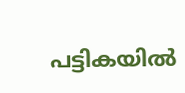പട്ടികയിൽ